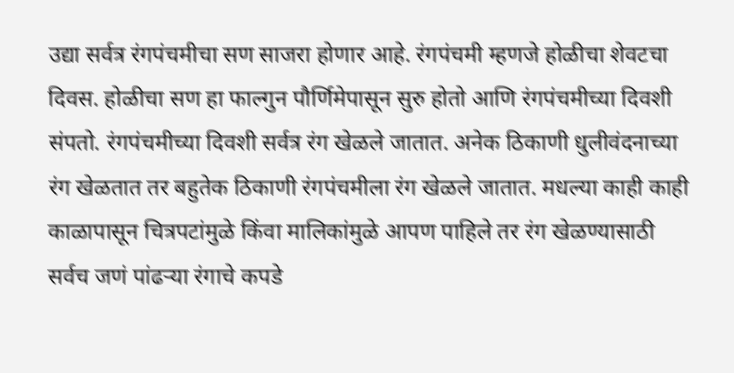उद्या सर्वत्र रंगपंचमीचा सण साजरा होणार आहे. रंगपंचमी म्हणजे होळीचा शेवटचा दिवस. होळीचा सण हा फाल्गुन पौर्णिमेपासून सुरु होतो आणि रंगपंचमीच्या दिवशी संपतो. रंगपंचमीच्या दिवशी सर्वत्र रंग खेळले जातात. अनेक ठिकाणी धुलीवंदनाच्या रंग खेळतात तर बहुतेक ठिकाणी रंगपंचमीला रंग खेळले जातात. मधल्या काही काही काळापासून चित्रपटांमुळे किंवा मालिकांमुळे आपण पाहिले तर रंग खेळण्यासाठी सर्वच जणं पांढऱ्या रंगाचे कपडे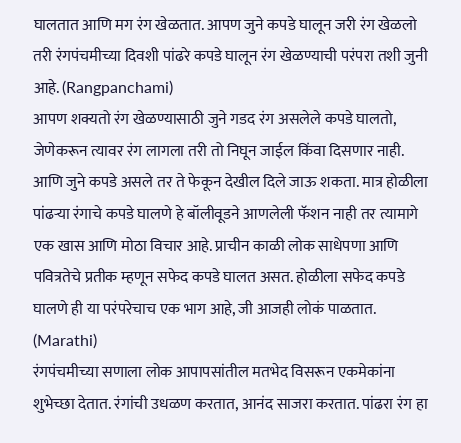घालतात आणि मग रंग खेळतात. आपण जुने कपडे घालून जरी रंग खेळलो तरी रंगपंचमीच्या दिवशी पांढरे कपडे घालून रंग खेळण्याची परंपरा तशी जुनी आहे. (Rangpanchami)
आपण शक्यतो रंग खेळण्यासाठी जुने गडद रंग असलेले कपडे घालतो, जेणेकरून त्यावर रंग लागला तरी तो निघून जाईल किंवा दिसणार नाही. आणि जुने कपडे असले तर ते फेकून देखील दिले जाऊ शकता. मात्र होळीला पांढऱ्या रंगाचे कपडे घालणे हे बॉलीवूडने आणलेली फॅशन नाही तर त्यामागे एक खास आणि मोठा विचार आहे. प्राचीन काळी लोक साधेपणा आणि पवित्रतेचे प्रतीक म्हणून सफेद कपडे घालत असत. होळीला सफेद कपडे घालणे ही या परंपरेचाच एक भाग आहे, जी आजही लोकं पाळतात. (Marathi)
रंगपंचमीच्या सणाला लोक आपापसांतील मतभेद विसरून एकमेकांना शुभेच्छा देतात. रंगांची उधळण करतात, आनंद साजरा करतात. पांढरा रंग हा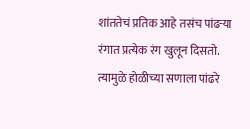शांततेचं प्रतिक आहे तसंच पांढऱ्या रंगात प्रत्येक रंग खुलून दिसतो. त्यामुळे होळीच्या सणाला पांढरे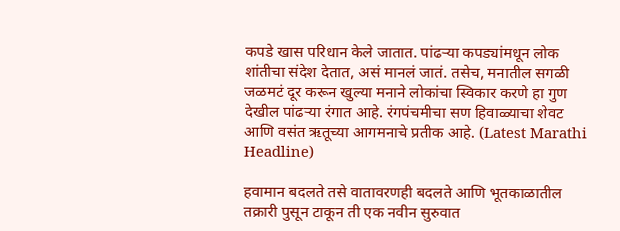कपडे खास परिधान केले जातात. पांढऱ्या कपड्यांमधून लोक शांतीचा संदेश देतात, असं मानलं जातं. तसेच, मनातील सगळी जळमटं दूर करून खुल्या मनाने लोकांचा स्विकार करणे हा गुण देखील पांढऱ्या रंगात आहे. रंगपंचमीचा सण हिवाळ्याचा शेवट आणि वसंत ऋतूच्या आगमनाचे प्रतीक आहे. (Latest Marathi Headline)

हवामान बदलते तसे वातावरणही बदलते आणि भूतकाळातील तक्रारी पुसून टाकून ती एक नवीन सुरुवात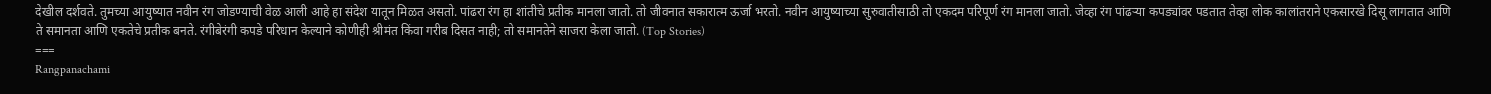देखील दर्शवते. तुमच्या आयुष्यात नवीन रंग जोडण्याची वेळ आली आहे हा संदेश यातून मिळत असतो. पांढरा रंग हा शांतीचे प्रतीक मानला जातो. तो जीवनात सकारात्म ऊर्जा भरतो. नवीन आयुष्याच्या सुरुवातीसाठी तो एकदम परिपूर्ण रंग मानला जातो. जेव्हा रंग पांढऱ्या कपड्यांवर पडतात तेव्हा लोक कालांतराने एकसारखे दिसू लागतात आणि ते समानता आणि एकतेचे प्रतीक बनते. रंगीबेरंगी कपडे परिधान केल्याने कोणीही श्रीमंत किंवा गरीब दिसत नाही; तो समानतेने साजरा केला जातो. (Top Stories)
===
Rangpanachami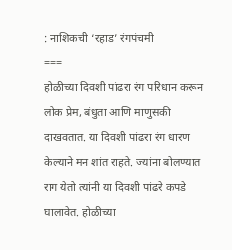: नाशिकची ‘रहाड’ रंगपंचमी
===
होळीच्या दिवशी पांढरा रंग परिधान करून लोक प्रेम, बंधुता आणि माणुसकी दाखवतात. या दिवशी पांढरा रंग धारण केल्याने मन शांत राहते. ज्यांना बोलण्यात राग येतो त्यांनी या दिवशी पांढरे कपडे घालावेत. होळीच्या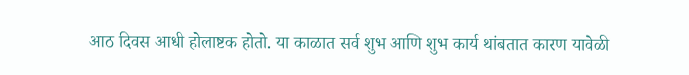आठ दिवस आधी होलाष्टक होतो. या काळात सर्व शुभ आणि शुभ कार्य थांबतात कारण यावेळी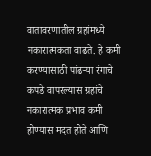वातावरणातील ग्रहांमध्ये नकारात्मकता वाढते. हे कमी करण्यासाठी पांढऱ्या रंगाचे कपडे वापरल्यास ग्रहांचे नकारात्मक प्रभाव कमी होण्यास मदत होते आणि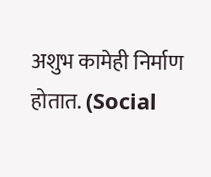अशुभ कामेही निर्माण होतात. (Social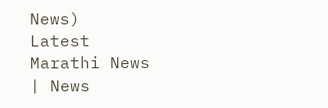News)
Latest Marathi News | News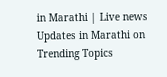in Marathi | Live news Updates in Marathi on Trending Topics